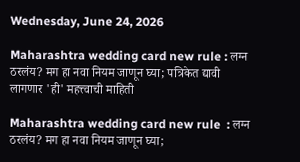Wednesday, June 24, 2026

Maharashtra wedding card new rule : लग्न ठरलंय? मग हा नवा नियम जाणून घ्या; पत्रिकेत द्यावी लागणार 'ही' महत्त्वाची माहिती

Maharashtra wedding card new rule  : लग्न ठरलंय? मग हा नवा नियम जाणून घ्या;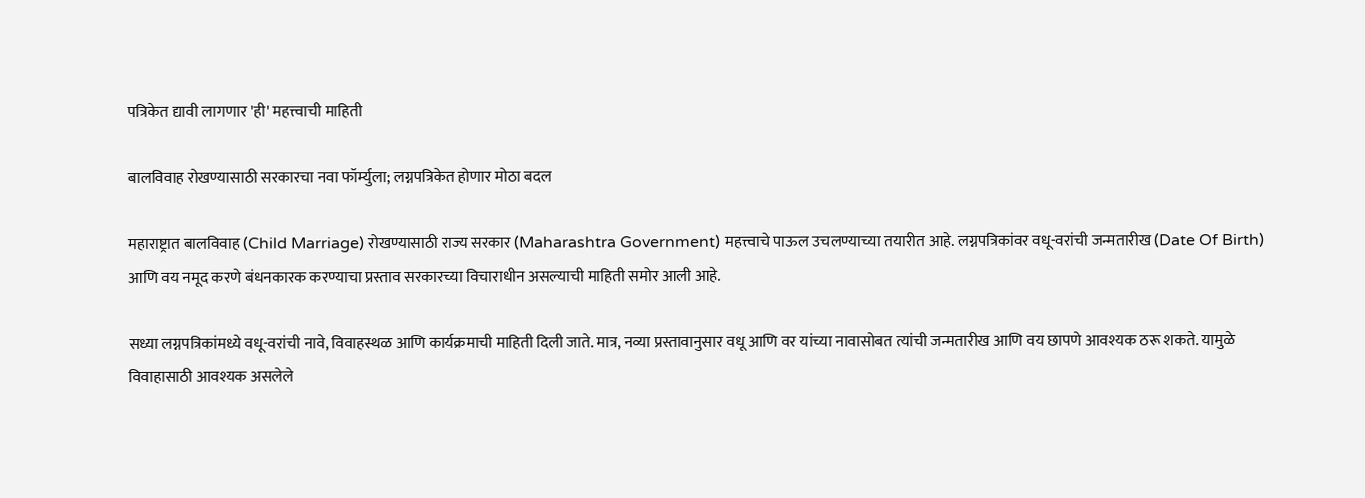पत्रिकेत द्यावी लागणार 'ही' महत्त्वाची माहिती

बालविवाह रोखण्यासाठी सरकारचा नवा फॉर्म्युला; लग्नपत्रिकेत होणार मोठा बदल

महाराष्ट्रात बालविवाह (Child Marriage) रोखण्यासाठी राज्य सरकार (Maharashtra Government) महत्त्वाचे पाऊल उचलण्याच्या तयारीत आहे. लग्नपत्रिकांवर वधू-वरांची जन्मतारीख (Date Of Birth) आणि वय नमूद करणे बंधनकारक करण्याचा प्रस्ताव सरकारच्या विचाराधीन असल्याची माहिती समोर आली आहे.

सध्या लग्नपत्रिकांमध्ये वधू-वरांची नावे, विवाहस्थळ आणि कार्यक्रमाची माहिती दिली जाते. मात्र, नव्या प्रस्तावानुसार वधू आणि वर यांच्या नावासोबत त्यांची जन्मतारीख आणि वय छापणे आवश्यक ठरू शकते. यामुळे विवाहासाठी आवश्यक असलेले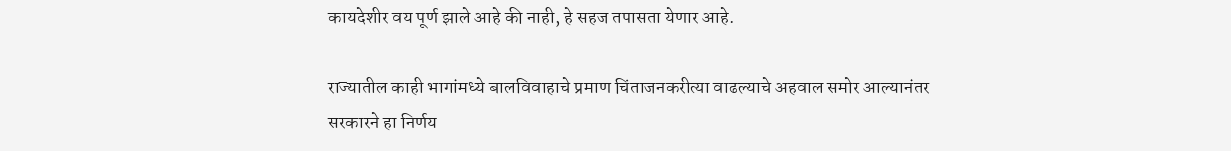कायदेशीर वय पूर्ण झाले आहे की नाही, हे सहज तपासता येणार आहे.

राज्यातील काही भागांमध्ये बालविवाहाचे प्रमाण चिंताजनकरीत्या वाढल्याचे अहवाल समोर आल्यानंतर सरकारने हा निर्णय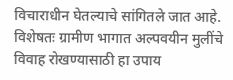विचाराधीन घेतल्याचे सांगितले जात आहे. विशेषतः ग्रामीण भागात अल्पवयीन मुलींचे विवाह रोखण्यासाठी हा उपाय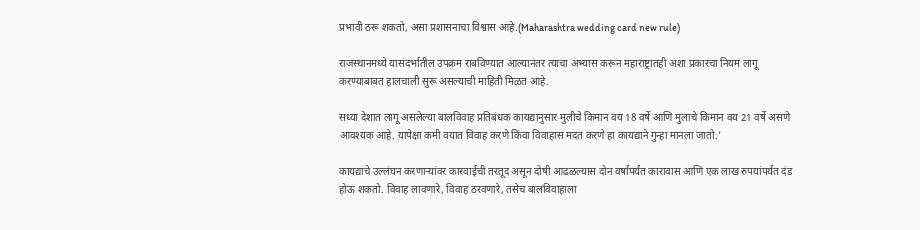प्रभावी ठरू शकतो, असा प्रशासनाचा विश्वास आहे.(Maharashtra wedding card new rule)

राजस्थानमध्ये यासंदर्भातील उपक्रम राबविण्यात आल्यानंतर त्याचा अभ्यास करून महाराष्ट्रातही अशा प्रकारचा नियम लागू करण्याबाबत हालचाली सुरू असल्याची माहिती मिळत आहे.

सध्या देशात लागू असलेल्या बालविवाह प्रतिबंधक कायद्यानुसार मुलीचे किमान वय 18 वर्षे आणि मुलाचे किमान वय 21 वर्षे असणे आवश्यक आहे. यापेक्षा कमी वयात विवाह करणे किंवा विवाहास मदत करणे हा कायद्याने गुन्हा मानला जातो.'

कायद्याचे उल्लंघन करणाऱ्यांवर कारवाईची तरतूद असून दोषी आढळल्यास दोन वर्षांपर्यंत कारावास आणि एक लाख रुपयांपर्यंत दंड होऊ शकतो. विवाह लावणारे, विवाह ठरवणारे, तसेच बालविवाहाला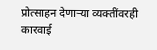प्रोत्साहन देणाऱ्या व्यक्तींवरही कारवाई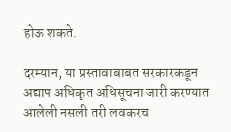होऊ शकते.

दरम्यान, या प्रस्तावाबाबत सरकारकडून अद्याप अधिकृत अधिसूचना जारी करण्यात आलेली नसली तरी लवकरच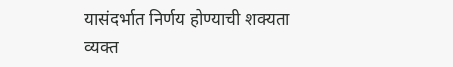यासंदर्भात निर्णय होण्याची शक्यता व्यक्त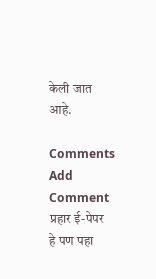केली जात आहे.

Comments
Add Comment
प्रहार ई-पेपर
हे पण पहा